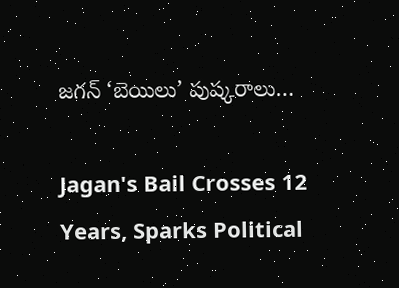జగన్ ‘బెయిలు’ పుష్కరాలు…

Jagan's Bail Crosses 12 Years, Sparks Political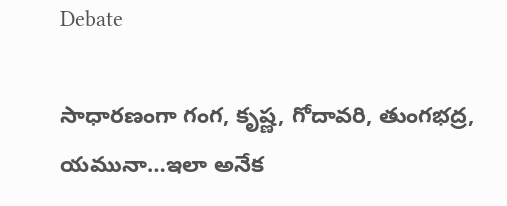Debate

సాధారణంగా గంగ, కృష్ణ, గోదావరి, తుంగభద్ర, యమునా…ఇలా అనేక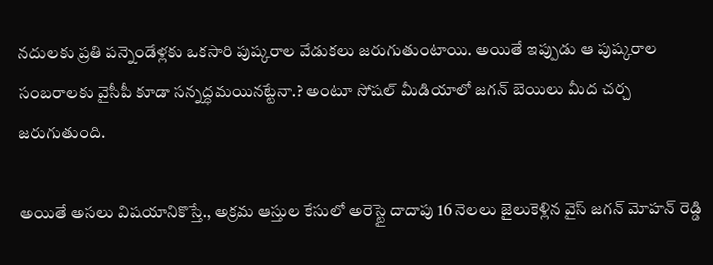నదులకు ప్రతి పన్నెండేళ్లకు ఒకసారి పుష్కరాల వేడుకలు జరుగుతుంటాయి. అయితే ఇప్పుడు ఆ పుష్కరాల సంబరాలకు వైసీపీ కూడా సన్నద్ధమయినట్టేనా.? అంటూ సోషల్ మీడియాలో జగన్ బెయిలు మీద చర్చ జరుగుతుంది.

అయితే అసలు విషయానికొస్తే., అక్రమ ఆస్తుల కేసులో అరెస్టై దాదాపు 16 నెలలు జైలుకెళ్లిన వైస్ జగన్ మోహన్ రెడ్డి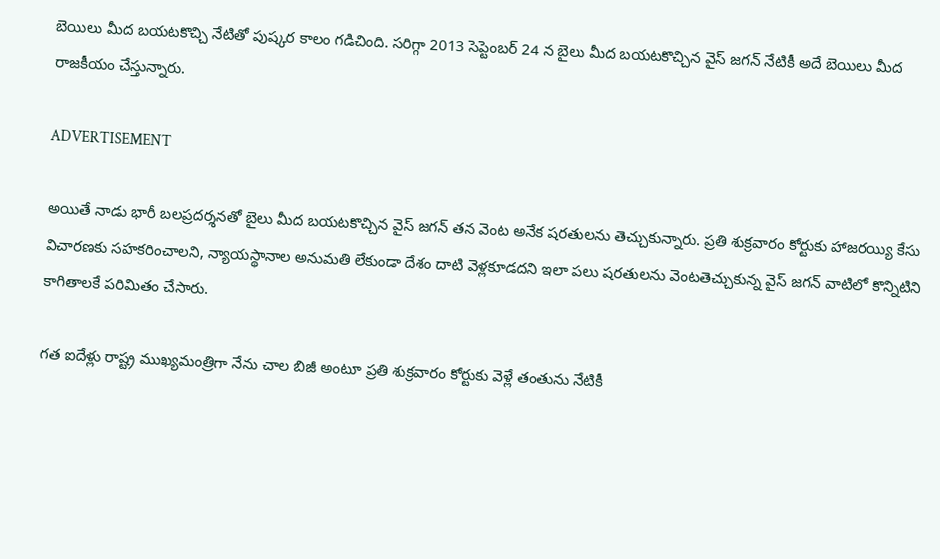బెయిలు మీద బయటకొచ్చి నేటితో పుష్కర కాలం గడిచింది. సరిగ్గా 2013 సెప్టెంబర్ 24 న బైలు మీద బయటకొచ్చిన వైస్ జగన్ నేటికీ అదే బెయిలు మీద రాజకీయం చేస్తున్నారు.

ADVERTISEMENT

అయితే నాడు భారీ బలప్రదర్శనతో బైలు మీద బయటకొచ్చిన వైస్ జగన్ తన వెంట అనేక షరతులను తెచ్చుకున్నారు. ప్రతి శుక్రవారం కోర్టుకు హాజరయ్యి కేసు విచారణకు సహకరించాలని, న్యాయస్థానాల అనుమతి లేకుండా దేశం దాటి వెళ్లకూడదని ఇలా పలు షరతులను వెంటతెచ్చుకున్న వైస్ జగన్ వాటిలో కొన్నిటిని కాగితాలకే పరిమితం చేసారు.

గత ఐదేళ్లు రాష్ట్ర ముఖ్యమంత్రిగా నేను చాల బిజీ అంటూ ప్రతి శుక్రవారం కోర్టుకు వెళ్లే తంతును నేటికీ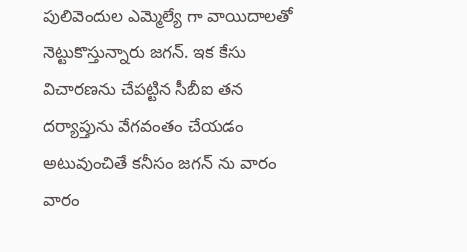పులివెందుల ఎమ్మెల్యే గా వాయిదాలతో నెట్టుకొస్తున్నారు జగన్. ఇక కేసు విచారణను చేపట్టిన సీబీఐ తన దర్యాప్తును వేగవంతం చేయడం అటువుంచితే కనీసం జగన్ ను వారం వారం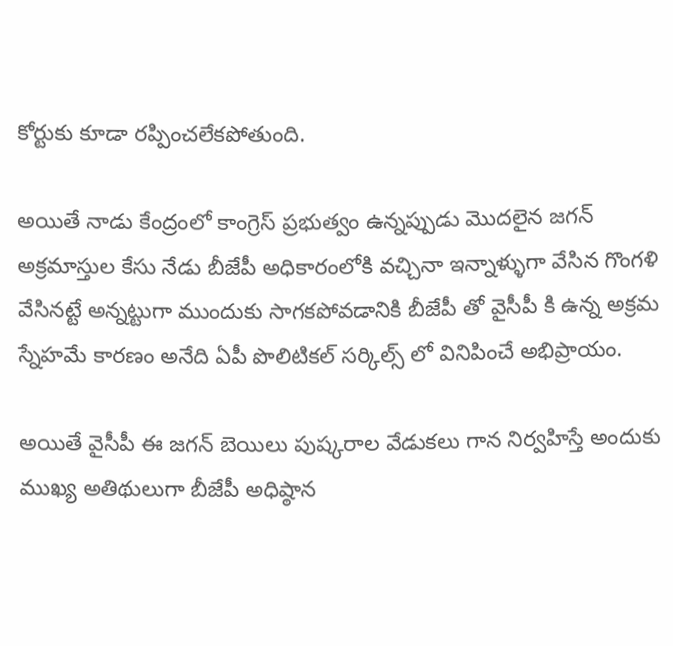కోర్టుకు కూడా రప్పించలేకపోతుంది.

అయితే నాడు కేంద్రంలో కాంగ్రెస్ ప్రభుత్వం ఉన్నప్పుడు మొదలైన జగన్ అక్రమాస్తుల కేసు నేడు బీజేపీ అధికారంలోకి వచ్చినా ఇన్నాళ్ళుగా వేసిన గొంగళి వేసినట్టే అన్నట్టుగా ముందుకు సాగకపోవడానికి బీజేపీ తో వైసీపీ కి ఉన్న అక్రమ స్నేహమే కారణం అనేది ఏపీ పొలిటికల్ సర్కిల్స్ లో వినిపించే అభిప్రాయం.

అయితే వైసీపీ ఈ జగన్ బెయిలు పుష్కరాల వేడుకలు గాన నిర్వహిస్తే అందుకు ముఖ్య అతిథులుగా బీజేపీ అధిష్ఠాన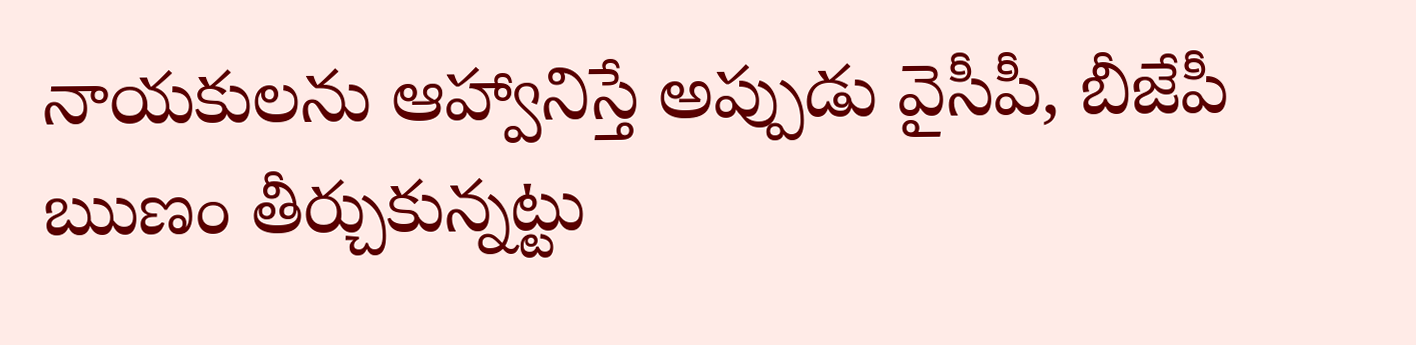నాయకులను ఆహ్వానిస్తే అప్పుడు వైసీపీ, బీజేపీ ఋణం తీర్చుకున్నట్టు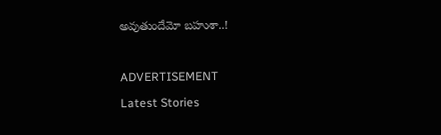అవుతుందేమో బహుశా..!

ADVERTISEMENT
Latest Stories